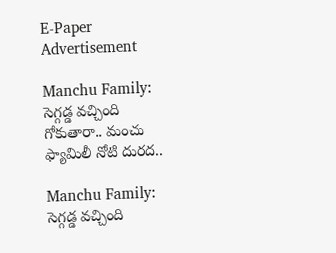E-Paper
Advertisement

Manchu Family: సెగ్గడ్డ వచ్చింది గోకుతారా.. మంచు ఫ్యామిలీ నోటి దురద..

Manchu Family: సెగ్గడ్డ వచ్చింది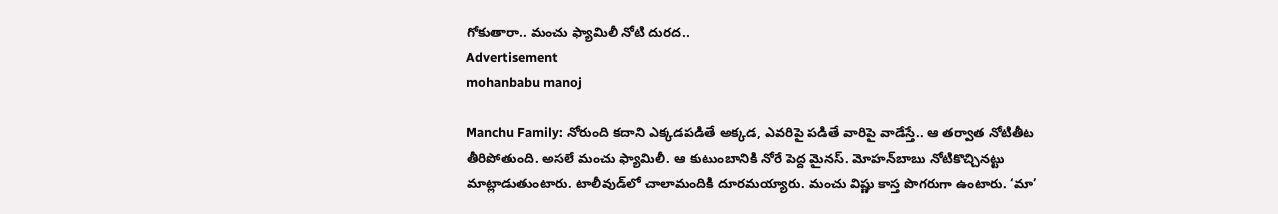గోకుతారా.. మంచు ఫ్యామిలీ నోటి దురద..
Advertisement
mohanbabu manoj

Manchu Family: నోరుంది కదాని ఎక్కడపడితే అక్కడ, ఎవరిపై పడితే వారిపై వాడేస్తే.. ఆ తర్వాత నోటితీట తీరిపోతుంది. అసలే మంచు ఫ్యామిలీ. ఆ కుటుంబానికి నోరే పెద్ద మైనస్. మోహన్‌బాబు నోటికొచ్చినట్టు మాట్లాడుతుంటారు. టాలీవుడ్‌లో చాలామందికి దూరమయ్యారు. మంచు విష్ణు కాస్త పొగరుగా ఉంటారు. ‘మా’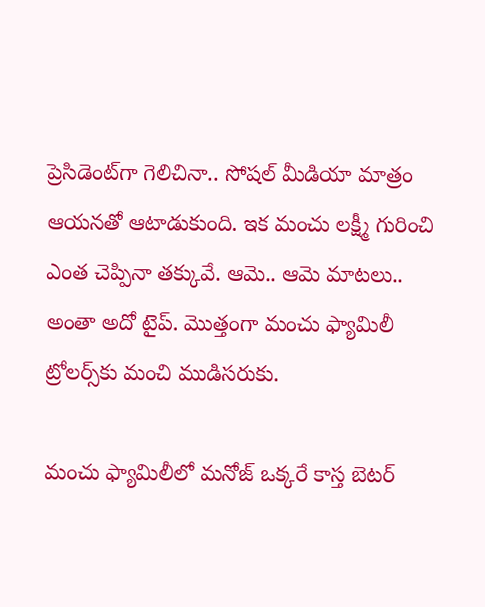ప్రెసిడెంట్‌గా గెలిచినా.. సోషల్ మీడియా మాత్రం ఆయనతో ఆటాడుకుంది. ఇక మంచు లక్ష్మీ గురించి ఎంత చెప్పినా తక్కువే. ఆమె.. ఆమె మాటలు.. అంతా అదో టైప్. మొత్తంగా మంచు ఫ్యామిలీ ట్రోలర్స్‌కు మంచి ముడిసరుకు.

మంచు ఫ్యామిలీలో మనోజ్ ఒక్కరే కాస్త బెటర్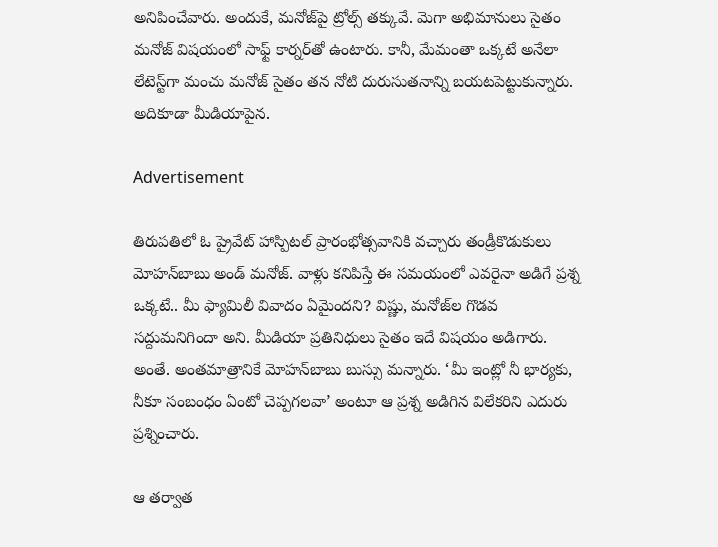అనిపించేవారు. అందుకే, మనోజ్‌పై ట్రోల్స్ తక్కువే. మెగా అభిమానులు సైతం మనోజ్ విషయంలో సాఫ్ట్ కార్నర్‌తో ఉంటారు. కానీ, మేమంతా ఒక్కటే అనేలా లేటెస్ట్‌గా మంచు మనోజ్ సైతం తన నోటి దురుసుతనాన్ని బయటపెట్టుకున్నారు. అదికూడా మీడియాపైన.

Advertisement

తిరుపతిలో ఓ ప్రైవేట్ హాస్పిటల్ ప్రారంభోత్సవానికి వచ్చారు తండ్రీకొడుకులు మోహన్‌బాబు అండ్ మనోజ్. వాళ్లు కనిపిస్తే ఈ సమయంలో ఎవరైనా అడిగే ప్రశ్న ఒక్కటే.. మీ ఫ్యామిలీ వివాదం ఏమైందని? విష్ణు, మనోజ్‌ల గొడవ సద్దుమనిగిందా అని. మీడియా ప్రతినిధులు సైతం ఇదే విషయం అడిగారు. అంతే. అంతమాత్రానికే మోహన్‌బాబు బుస్సు మన్నారు. ‘మీ ఇంట్లో నీ భార్యకు, నీకూ సంబంధం ఏంటో చెప్పగలవా’ అంటూ ఆ ప్రశ్న అడిగిన విలేకరిని ఎదురు ప్రశ్నించారు.

ఆ తర్వాత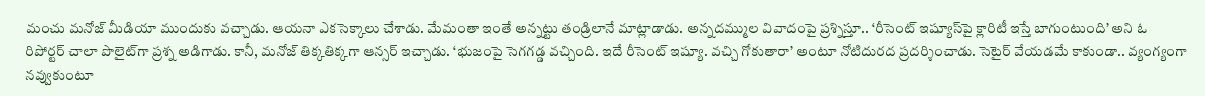మంచు మనోజ్ మీడియా ముందుకు వచ్చాడు. ఆయనా ఎకసెక్కాలు చేశాడు. మేమంతా ఇంతే అన్నట్టు తండ్రిలానే మాట్లాడాడు. అన్నదమ్ముల వివాదంపై ప్రశ్నిస్తూ.. ‘రీసెంట్‌ ఇష్యూస్‌పై క్లారిటీ ఇస్తే బాగుంటుంది’ అని ఓ రిపోర్టర్ చాలా పొలైట్‌గా ప్రశ్న అడిగాడు. కానీ, మనోజ్ తిక్కతిక్కగా ఆన్సర్ ఇచ్చాడు. ‘భుజంపై సెగగడ్డ వచ్చింది. ఇదే రీసెంట్‌ ఇష్యూ. వచ్చి గోకుతారా’ అంటూ నోటిదురద ప్రదర్శించాడు. సెటైర్ వేయడమే కాకుండా.. వ్యంగ్యంగా నవ్వుకుంటూ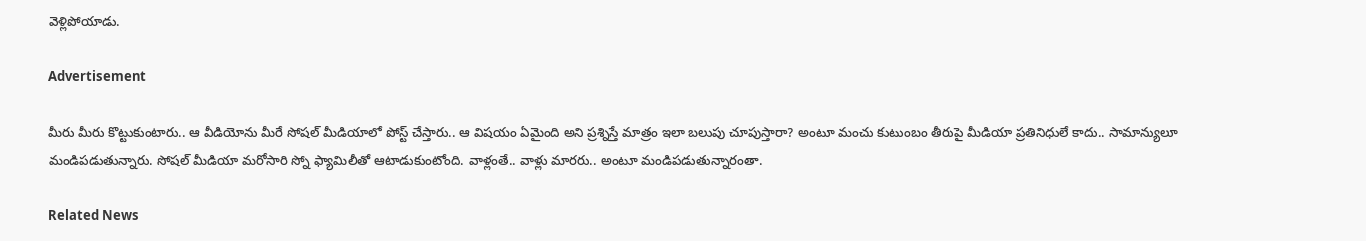వెళ్లిపోయాడు.

Advertisement

మీరు మీరు కొట్టుకుంటారు.. ఆ వీడియోను మీరే సోషల్ మీడియాలో పోస్ట్ చేస్తారు.. ఆ విషయం ఏమైంది అని ప్రశ్నిస్తే మాత్రం ఇలా బలుపు చూపుస్తారా? అంటూ మంచు కుటుంబం తీరుపై మీడియా ప్రతినిధులే కాదు.. సామాన్యులూ మండిపడుతున్నారు. సోషల్ మీడియా మరోసారి స్నో ఫ్యామిలీతో ఆటాడుకుంటోంది. వాళ్లంతే.. వాళ్లు మారరు.. అంటూ మండిపడుతున్నారంతా.

Related News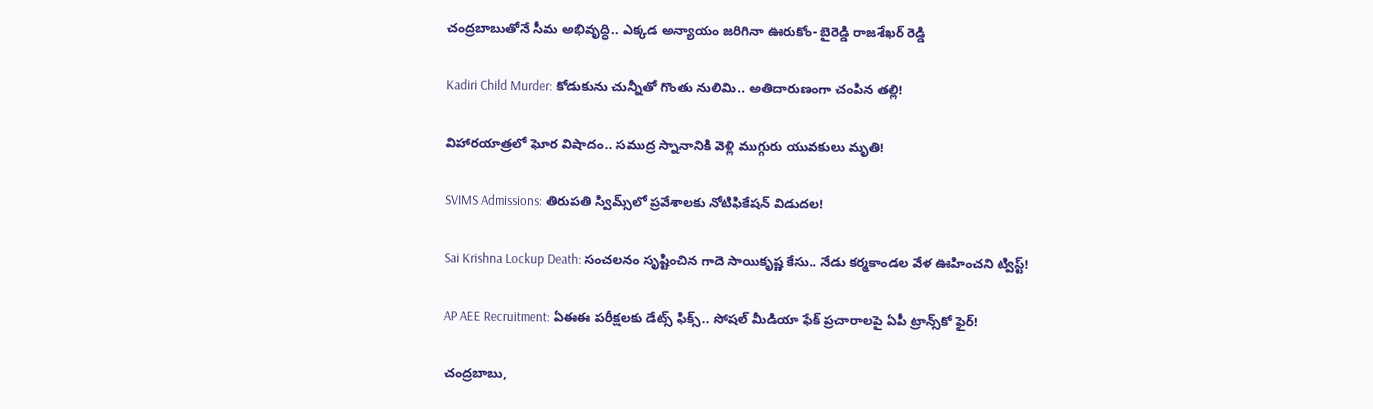చంద్రబాబుతోనే సీమ అభివృద్ధి.. ఎక్కడ అన్యాయం జరిగినా ఊరుకోం- బైరెడ్డి రాజశేఖర్ రెడ్డి

Kadiri Child Murder: కోడుకును చున్నీతో గొంతు నులిమి.. అతిదారుణంగా చంపిన తల్లి!

విహారయాత్రలో ఘోర విషాదం.. సముద్ర స్నానానికి వెళ్లి ముగ్గురు యువకులు మృతి!

SVIMS Admissions: తిరుపతి స్విమ్స్‌లో ప్రవేశాలకు నోటిఫికేషన్ విడుదల!

Sai Krishna Lockup Death: సంచలనం సృష్టించిన గాదె సాయికృష్ణ కేసు.. నేడు కర్మకాండల వేళ ఊహించని ట్విస్ట్!

AP AEE Recruitment: ఏఈఈ పరీక్షలకు డేట్స్ ఫిక్స్.. సోషల్ మీడియా ఫేక్ ప్రచారాలపై ఏపీ ట్రాన్స్‌కో ఫైర్!

చంద్రబాబు,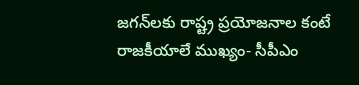జగన్‌లకు రాష్ట్ర ప్రయోజనాల కంటే రాజకీయాలే ముఖ్యం- సీపీఎం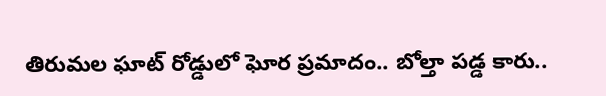తిరుమల ఘాట్ రోడ్డులో ఘోర ప్రమాదం.. బోల్తా పడ్డ కారు..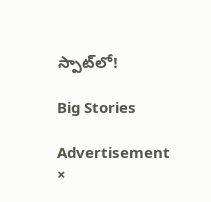స్పాట్‌లో!

Big Stories

Advertisement
×